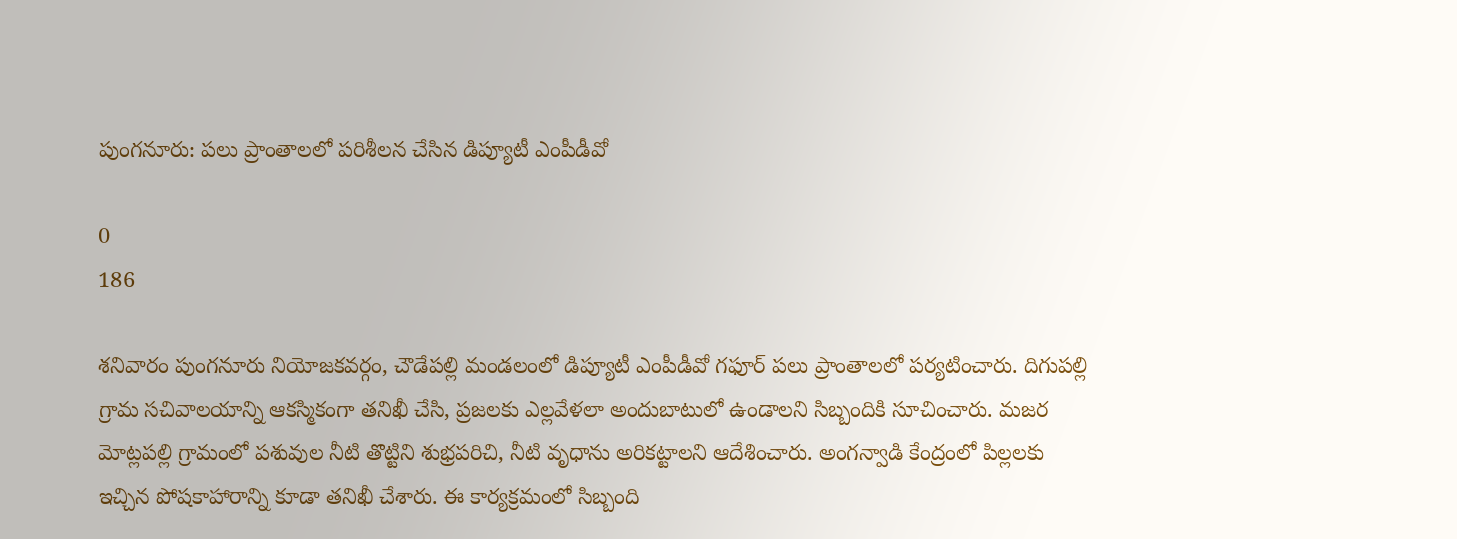పుంగనూరు: పలు ప్రాంతాలలో పరిశీలన చేసిన డిప్యూటీ ఎంపీడీవో

0
186

శనివారం పుంగనూరు నియోజకవర్గం, చౌడేపల్లి మండలంలో డిప్యూటీ ఎంపీడీవో గఫూర్ పలు ప్రాంతాలలో పర్యటించారు. దిగుపల్లి గ్రామ సచివాలయాన్ని ఆకస్మికంగా తనిఖీ చేసి, ప్రజలకు ఎల్లవేళలా అందుబాటులో ఉండాలని సిబ్బందికి సూచించారు. మజర మోట్లపల్లి గ్రామంలో పశువుల నీటి తొట్టిని శుభ్రపరిచి, నీటి వృధాను అరికట్టాలని ఆదేశించారు. అంగన్వాడి కేంద్రంలో పిల్లలకు ఇచ్చిన పోషకాహారాన్ని కూడా తనిఖీ చేశారు. ఈ కార్యక్రమంలో సిబ్బంది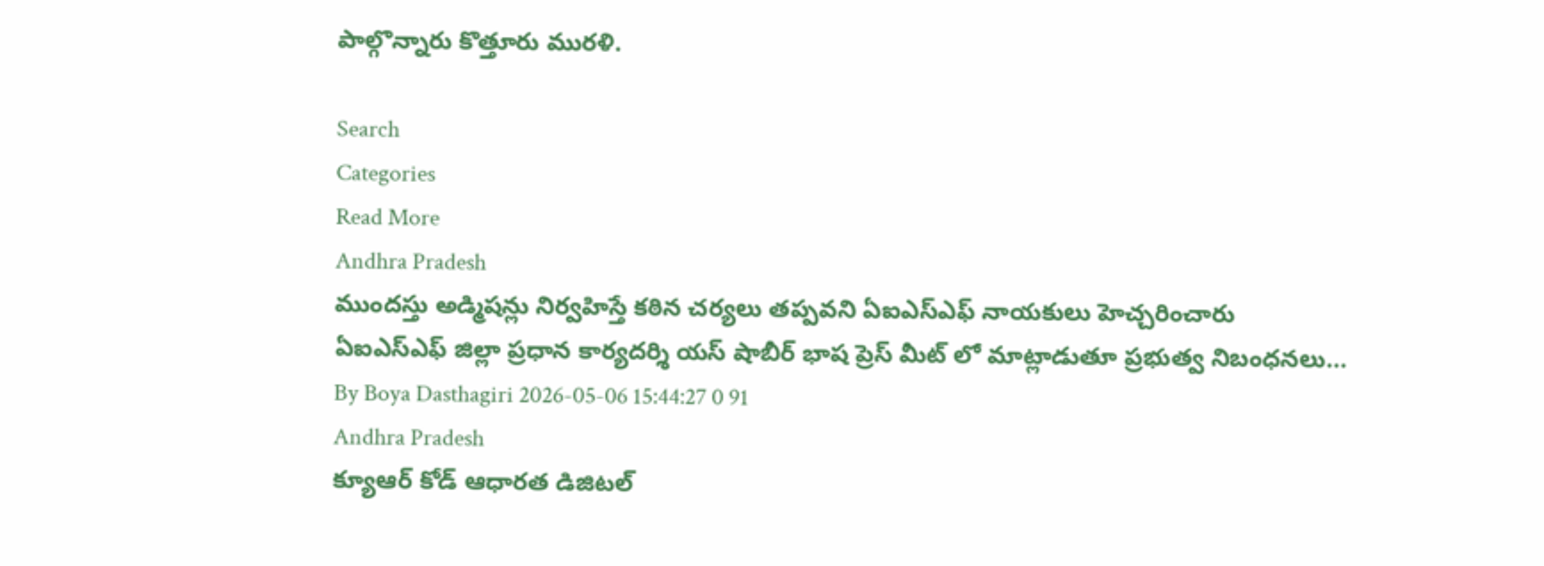పాల్గొన్నారు కొత్తూరు మురళి.

Search
Categories
Read More
Andhra Pradesh
ముందస్తు అడ్మిషన్లు నిర్వహిస్తే కఠిన చర్యలు తప్పవని ఏఐఎస్ఎఫ్ నాయకులు హెచ్చరించారు
ఏఐఎస్ఎఫ్ జిల్లా ప్రధాన కార్యదర్శి యస్ షాబీర్ భాష ప్రెస్ మీట్ లో మాట్లాడుతూ ప్రభుత్వ నిబంధనలు...
By Boya Dasthagiri 2026-05-06 15:44:27 0 91
Andhra Pradesh
క్యూఆర్ కోడ్ ఆధారత డిజిటల్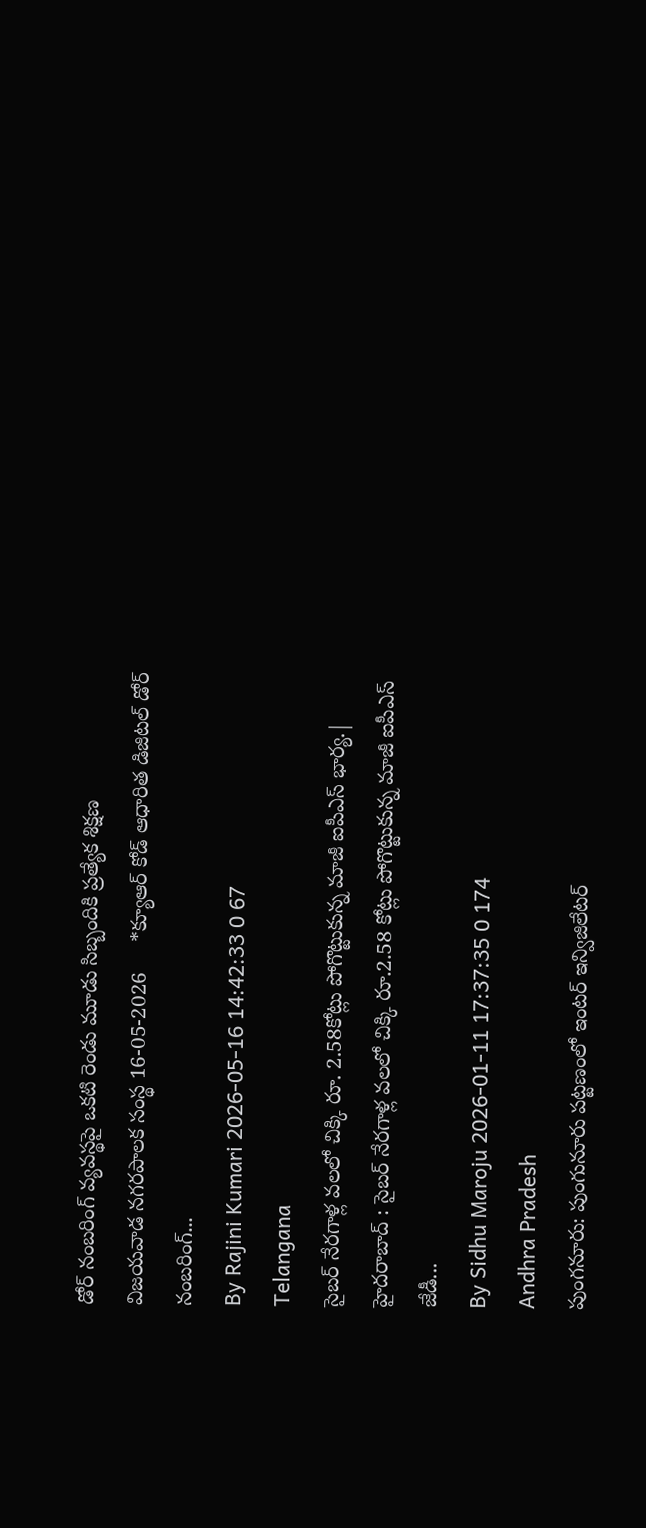డోర్ నంబరింగ్ వ్యవస్థపై ఒకటి రెండు మూడు సిబ్బందికి ప్రత్యేక శిక్షణ
విజయవాడ నగరపాలక సంస్థ 16-05-2026     *క్యూఆర్ కోడ్ ఆధారిత డిజిటల్ డోర్ నంబరింగ్...
By Rajini Kumari 2026-05-16 14:42:33 0 67
Telangana
సైబర్ నేరగాళ్ల వలలో చిక్కి రూ. 2.58కోట్లు పోగొట్టుకున్న మాజీ ఐపీఎస్ భార్య.|
హైదరాబాద్ : సైబర్ నేరగాళ్ల వలలో చిక్కి రూ.2.58 కోట్లు పోగొట్టుకున్న మాజీ ఐపీఎస్ జేడీ...
By Sidhu Maroju 2026-01-11 17:37:35 0 174
Andhra Pradesh
పుంగనూరు: పుంగునూరు పట్టణంలో ఇంటర్ ఇన్విజిలేటర్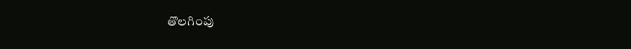తొలగింపు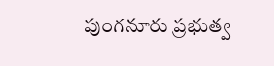పుంగనూరు ప్రభుత్వ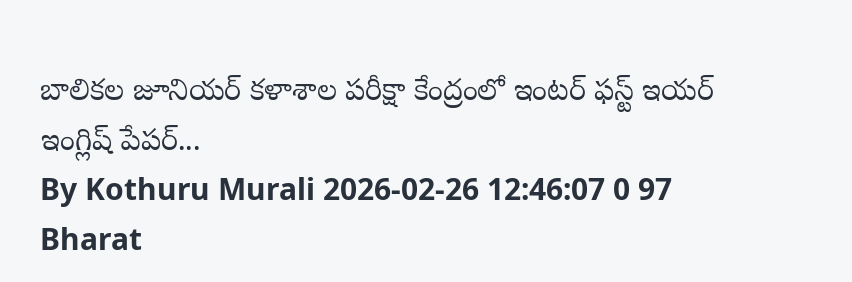బాలికల జూనియర్ కళాశాల పరీక్షా కేంద్రంలో ఇంటర్ ఫస్ట్ ఇయర్ ఇంగ్లిష్ పేపర్...
By Kothuru Murali 2026-02-26 12:46:07 0 97
Bharat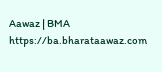Aawaz | BMA https://ba.bharataawaz.com